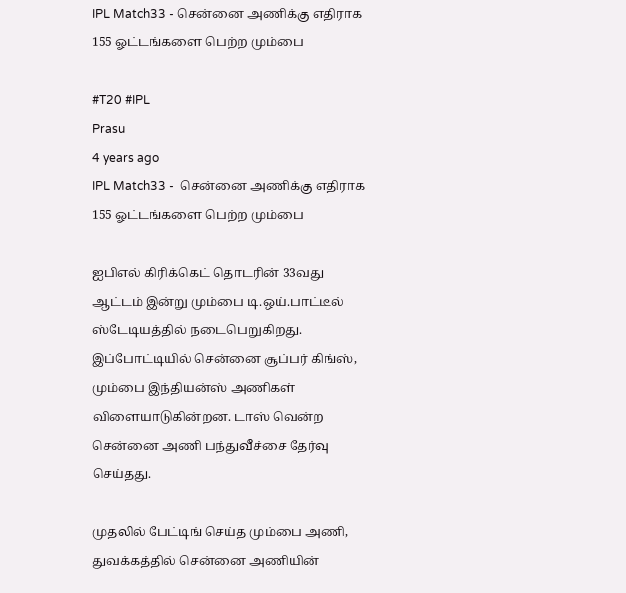IPL Match33 - சென்னை அணிக்கு எதிராக 155 ஓட்டங்களை பெற்ற மும்பை

#T20 #IPL
Prasu
4 years ago
IPL Match33 -  சென்னை அணிக்கு எதிராக 155 ஓட்டங்களை பெற்ற மும்பை

ஐபிஎல் கிரிக்கெட் தொடரின் 33வது ஆட்டம் இன்று மும்பை டி.ஒய்.பாட்டீல் ஸ்டேடியத்தில் நடைபெறுகிறது. இப்போட்டியில் சென்னை சூப்பர் கிங்ஸ், மும்பை இந்தியன்ஸ் அணிகள் விளையாடுகின்றன. டாஸ் வென்ற சென்னை அணி பந்துவீச்சை தேர்வு செய்தது.

முதலில் பேட்டிங் செய்த மும்பை அணி, துவக்கத்தில் சென்னை அணியின்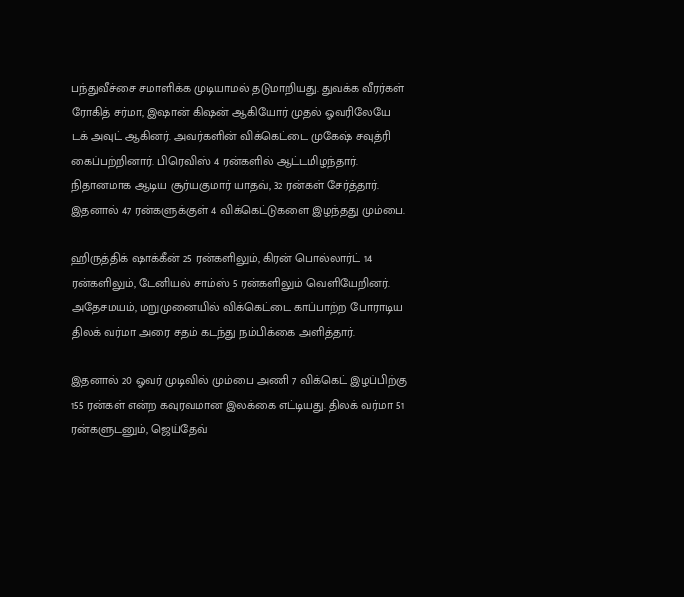பந்துவீச்சை சமாளிக்க முடியாமல் தடுமாறியது. துவக்க வீரர்கள் ரோகித் சர்மா, இஷான் கிஷன் ஆகியோர் முதல் ஓவரிலேயே டக் அவுட் ஆகினர். அவர்களின் விக்கெட்டை முகேஷ் சவுத்ரி கைப்பற்றினார். பிரெவிஸ் 4 ரன்களில் ஆட்டமிழந்தார். நிதானமாக ஆடிய சூர்யகுமார் யாதவ், 32 ரன்கள் சேர்த்தார். இதனால் 47 ரன்களுக்குள் 4 விக்கெட்டுகளை இழந்தது மும்பை.

ஹிருத்திக் ஷாக்கீன் 25 ரன்களிலும், கிரன் பொல்லார்ட் 14 ரன்களிலும், டேனியல் சாம்ஸ் 5 ரன்களிலும் வெளியேறினர். அதேசமயம், மறுமுனையில் விக்கெட்டை காப்பாற்ற போராடிய திலக் வர்மா அரை சதம் கடந்து நம்பிக்கை அளித்தார்.

இதனால் 20 ஓவர் முடிவில் மும்பை அணி 7 விக்கெட் இழப்பிற்கு 155 ரன்கள் என்ற கவுரவமான இலக்கை எட்டியது. திலக் வர்மா 51 ரன்களுடனும், ஜெய்தேவ்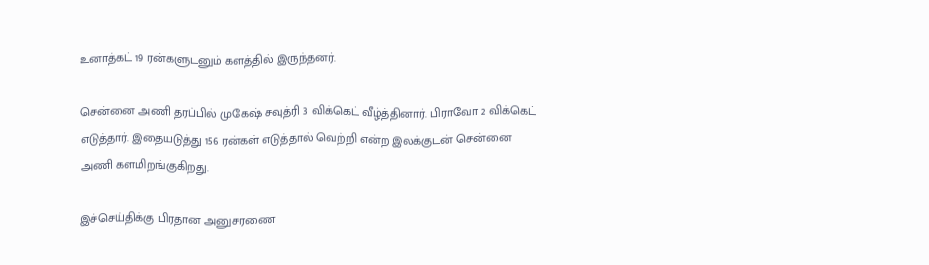உனாத்கட் 19 ரன்களுடனும் களத்தில் இருந்தனர்.

சென்னை அணி தரப்பில் முகேஷ் சவுத்ரி 3 விக்கெட் வீழ்த்தினார். பிராவோ 2 விக்கெட் எடுத்தார். இதையடுத்து 156 ரன்கள் எடுத்தால் வெற்றி என்ற இலக்குடன் சென்னை அணி களமிறங்குகிறது.

இச்செய்திக்கு பிரதான அனுசரணை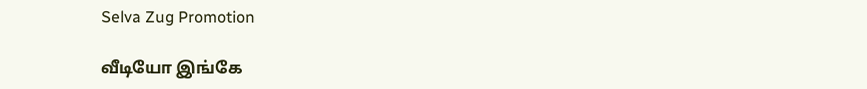Selva Zug Promotion

வீடியோ இங்கே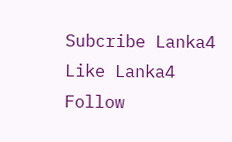Subcribe Lanka4
Like Lanka4
Follow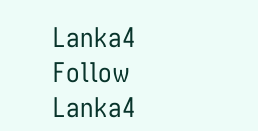Lanka4
Follow Lanka4